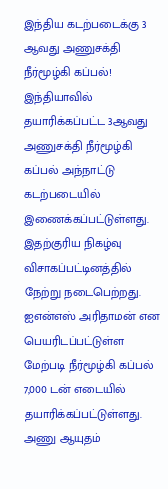இந்திய கடற்படைக்கு 3 ஆவது அணுசக்தி நீர்மூழ்கி கப்பல்!
இந்தியாவில் தயாரிக்கப்பட்ட 3ஆவது அணுசக்தி நீர்மூழ்கி கப்பல் அந்நாட்டு கடற்படையில் இணைக்கப்பட்டுள்ளது.
இதற்குரிய நிகழ்வு விசாகப்பட்டினத்தில் நேற்று நடைபெற்றது.
ஐஎன்எஸ் அரிதாமன் என பெயரிடப்பட்டுள்ள மேற்படி நீர்மூழ்கி கப்பல் 7,000 டன் எடையில் தயாரிக்கப்பட்டுள்ளது.
அணு ஆயுதம்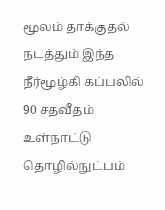மூலம் தாக்குதல் நடத்தும் இந்த நீர்மூழ்கி கப்பலில் 90 சதவீதம் உள்நாட்டு தொழில்நுட்பம்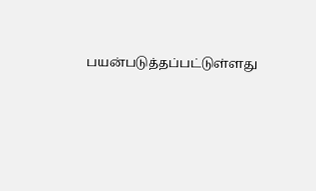பயன்படுத்தப்பட்டுள்ளது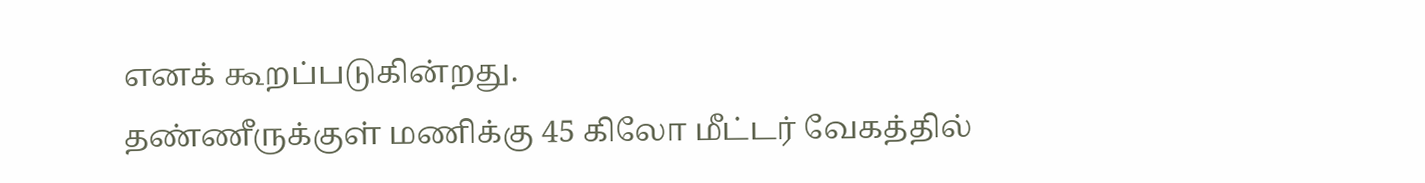எனக் கூறப்படுகின்றது.
தண்ணீருக்குள் மணிக்கு 45 கிலோ மீட்டர் வேகத்தில்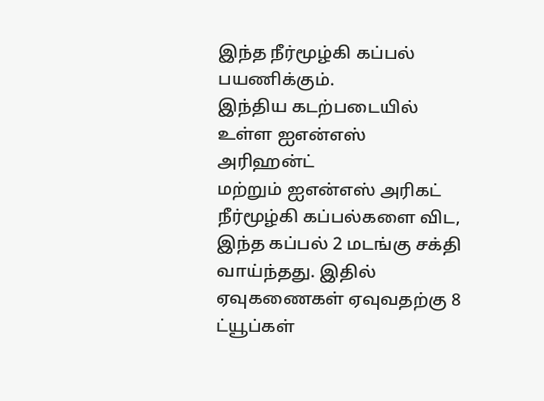இந்த நீர்மூழ்கி கப்பல் பயணிக்கும்.
இந்திய கடற்படையில் உள்ள ஐஎன்எஸ் அரிஹன்ட்
மற்றும் ஐஎன்எஸ் அரிகட் நீர்மூழ்கி கப்பல்களை விட, இந்த கப்பல் 2 மடங்கு சக்தி வாய்ந்தது. இதில் ஏவுகணைகள் ஏவுவதற்கு 8 ட்யூப்கள்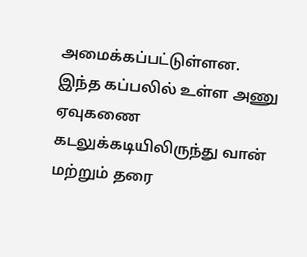அமைக்கப்பட்டுள்ளன.
இந்த கப்பலில் உள்ள அணு ஏவுகணை கடலுக்கடியிலிருந்து வான் மற்றும் தரை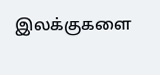இலக்குகளை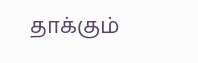தாக்கும்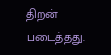திறன் படைத்தது.